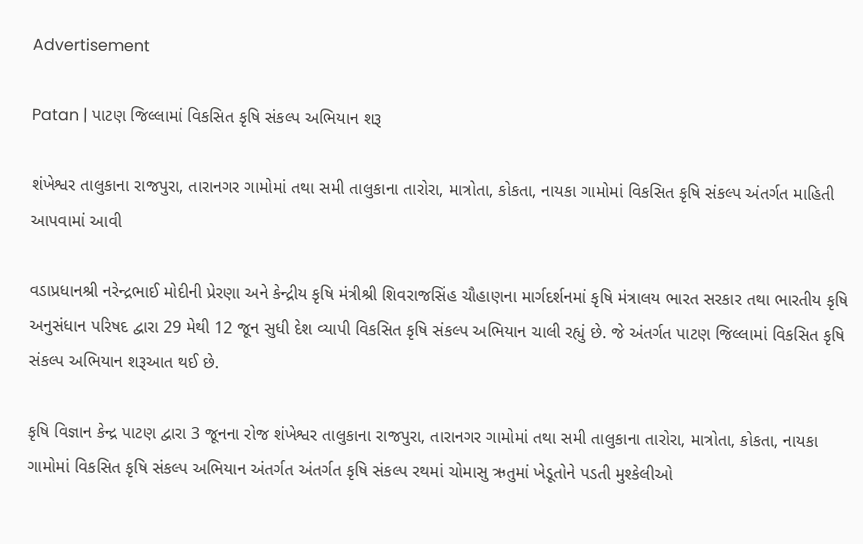Advertisement

Patan | પાટણ જિલ્લામાં વિકસિત કૃષિ સંકલ્પ અભિયાન શરૂ

શંખેશ્વર તાલુકાના રાજપુરા, તારાનગર ગામોમાં તથા સમી તાલુકાના તારોરા, માત્રોતા, કોકતા, નાયકા ગામોમાં વિકસિત કૃષિ સંકલ્પ અંતર્ગત માહિતી આપવામાં આવી

વડાપ્રધાનશ્રી નરેન્દ્રભાઈ મોદીની પ્રેરણા અને કેન્દ્રીય કૃષિ મંત્રીશ્રી શિવરાજસિંહ ચૌહાણના માર્ગદર્શનમાં કૃષિ મંત્રાલય ભારત સરકાર તથા ભારતીય કૃષિ અનુસંધાન પરિષદ દ્વારા 29 મેથી 12 જૂન સુધી દેશ વ્યાપી વિકસિત કૃષિ સંકલ્પ અભિયાન ચાલી રહ્યું છે. જે અંતર્ગત પાટણ જિલ્લામાં વિકસિત કૃષિ સંકલ્પ અભિયાન શરૂઆત થઈ છે.

કૃષિ વિજ્ઞાન કેન્દ્ર પાટણ દ્વારા 3 જૂનના રોજ શંખેશ્વર તાલુકાના રાજપુરા, તારાનગર ગામોમાં તથા સમી તાલુકાના તારોરા, માત્રોતા, કોકતા, નાયકા ગામોમાં વિકસિત કૃષિ સંકલ્પ અભિયાન અંતર્ગત અંતર્ગત કૃષિ સંકલ્પ રથમાં ચોમાસુ ઋતુમાં ખેડૂતોને પડતી મુશ્કેલીઓ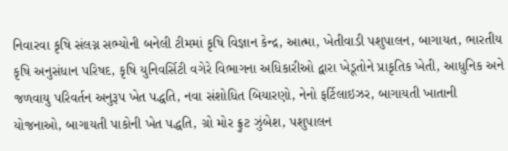નિવારવા કૃષિ સંલગ્ન સભ્યોની બનેલી ટીમમાં કૃષિ વિજ્ઞાન કેન્દ્ર, આત્મા, ખેતીવાડી પશુપાલન, બાગાયત, ભારતીય કૃષિ અનુસંધાન પરિષદ, કૃષિ યુનિવર્સિટી વગેરે વિભાગના અધિકારીઓ દ્વારા ખેડૂતોને પ્રાકૃતિક ખેતી, આધુનિક અને જળવાયુ પરિવર્તન અનુરૂપ ખેત પદ્ધતિ, નવા સંશોધિત બિયારણો, નેનો ફર્ટિલાઇઝર, બાગાયતી ખાતાની યોજનાઓ, બાગાયતી પાકોની ખેત પદ્ધતિ, ગ્રો મોર ફ્રુટ ઝુંબેશ, પશુપાલન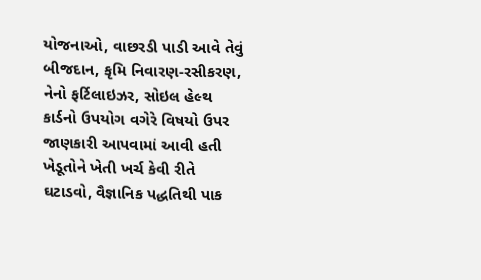યોજનાઓ, વાછરડી પાડી આવે તેવું બીજદાન, કૃમિ નિવારણ-રસીકરણ, નેનો ફર્ટિલાઇઝર, સોઇલ હેલ્થ કાર્ડનો ઉપયોગ વગેરે વિષયો ઉપર જાણકારી આપવામાં આવી હતી ખેડૂતોને ખેતી ખર્ચ કેવી રીતે ઘટાડવો, વૈજ્ઞાનિક પદ્ધતિથી પાક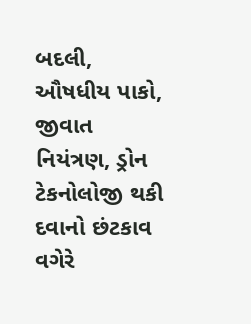બદલી, ઔષધીય પાકો, જીવાત નિયંત્રણ, ડ્રોન ટેકનોલોજી થકી દવાનો છંટકાવ વગેરે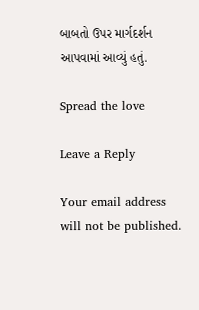બાબતો ઉપર માર્ગદર્શન આપવામાં આવ્યું હતું.

Spread the love

Leave a Reply

Your email address will not be published.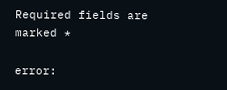Required fields are marked *

error: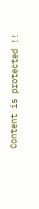Content is protected !!